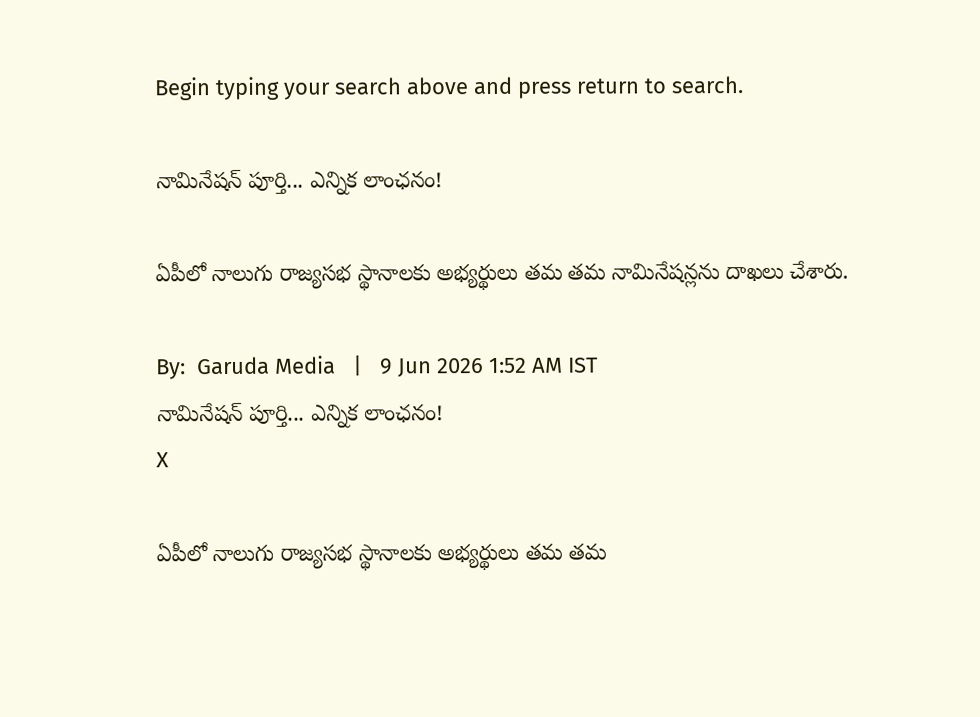Begin typing your search above and press return to search.

నామినేష‌న్ పూర్తి... ఎన్నిక లాంఛ‌నం!

ఏపీలో నాలుగు రాజ్య‌స‌భ స్థానాల‌కు అభ్య‌ర్థులు త‌మ త‌మ నామినేష‌న్ల‌ను దాఖ‌లు చేశారు.

By:  Garuda Media   |   9 Jun 2026 1:52 AM IST
నామినేష‌న్ పూర్తి... ఎన్నిక లాంఛ‌నం!
X

ఏపీలో నాలుగు రాజ్య‌స‌భ స్థానాల‌కు అభ్య‌ర్థులు త‌మ త‌మ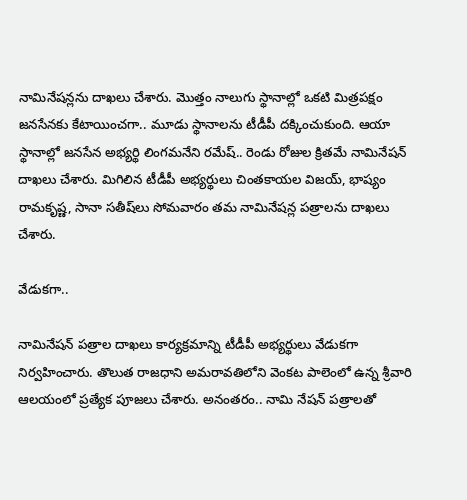నామినేష‌న్ల‌ను దాఖ‌లు చేశారు. మొత్తం నాలుగు స్థానాల్లో ఒక‌టి మిత్ర‌ప‌క్షం జ‌న‌సేన‌కు కేటాయించ‌గా.. మూడు స్థానాల‌ను టీడీపీ ద‌క్కించుకుంది. ఆయా స్థానాల్లో జ‌న‌సేన అభ్య‌ర్థి లింగ‌మ‌నేని ర‌మేష్‌.. రెండు రోజుల క్రిత‌మే నామినేష‌న్ దాఖ‌లు చేశారు. మిగిలిన టీడీపీ అభ్య‌ర్థులు చింత‌కాయ‌ల విజ‌య్‌, భాష్యం రామ‌కృష్ణ‌, సానా స‌తీష్‌లు సోమ‌వారం త‌మ నామినేష‌న్ల ప‌త్రాల‌ను దాఖ‌లు చేశారు.

వేడుక‌గా..

నామినేష‌న్ ప‌త్రాల దాఖ‌లు కార్య‌క్ర‌మాన్ని టీడీపీ అభ్య‌ర్థులు వేడుక‌గా నిర్వ‌హించారు. తొలుత రాజ‌ధాని అమ‌రావ‌తిలోని వెంక‌ట పాలెంలో ఉన్న శ్రీవారి ఆల‌యంలో ప్ర‌త్యేక పూజ‌లు చేశారు. అనంత‌రం.. నామి నేష‌న్ ప‌త్రాల‌తో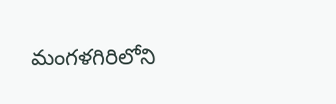మంగ‌ళ‌గిరిలోని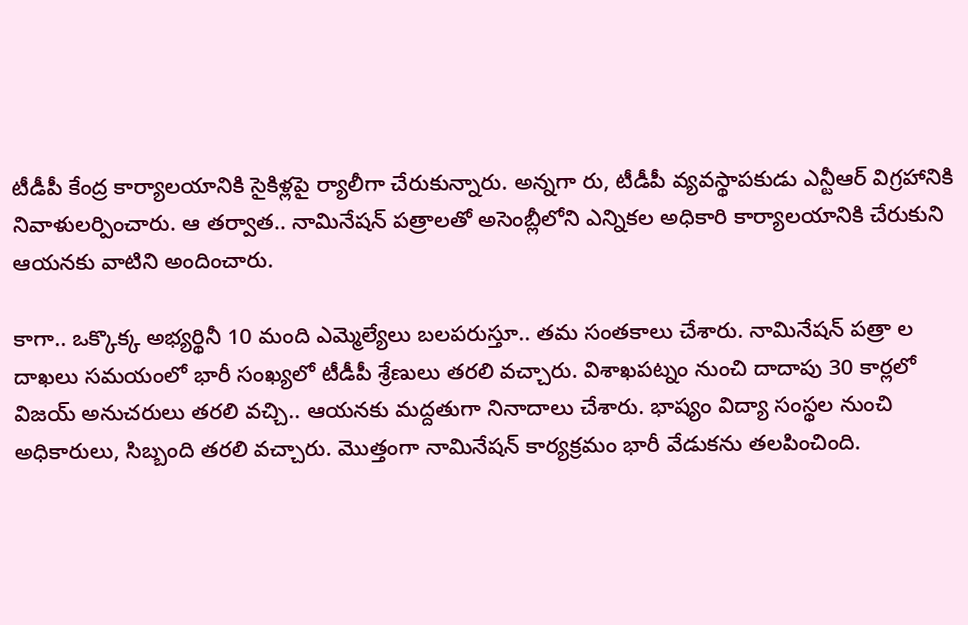టీడీపీ కేంద్ర కార్యాల‌యానికి సైకిళ్ల‌పై ర్యాలీగా చేరుకున్నారు. అన్న‌గా రు, టీడీపీ వ్య‌వ‌స్థాప‌కుడు ఎన్టీఆర్ విగ్ర‌హానికి నివాళుల‌ర్పించారు. ఆ త‌ర్వాత‌.. నామినేష‌న్ ప‌త్రాల‌తో అసెంబ్లీలోని ఎన్నిక‌ల అధికారి కార్యాల‌యానికి చేరుకుని ఆయ‌న‌కు వాటిని అందించారు.

కాగా.. ఒక్కొక్క అభ్య‌ర్థినీ 10 మంది ఎమ్మెల్యేలు బ‌ల‌ప‌రుస్తూ.. త‌మ సంత‌కాలు చేశారు. నామినేష‌న్ ప‌త్రా ల దాఖ‌లు స‌మ‌యంలో భారీ సంఖ్య‌లో టీడీపీ శ్రేణులు త‌ర‌లి వ‌చ్చారు. విశాఖ‌ప‌ట్నం నుంచి దాదాపు 30 కార్ల‌లో విజ‌య్ అనుచ‌రులు త‌ర‌లి వ‌చ్చి.. ఆయ‌న‌కు మ‌ద్ద‌తుగా నినాదాలు చేశారు. భాష్యం విద్యా సంస్థ‌ల నుంచి అధికారులు, సిబ్బంది త‌రలి వ‌చ్చారు. మొత్తంగా నామినేష‌న్ కార్య‌క్ర‌మం భారీ వేడుక‌ను త‌ల‌పించింది.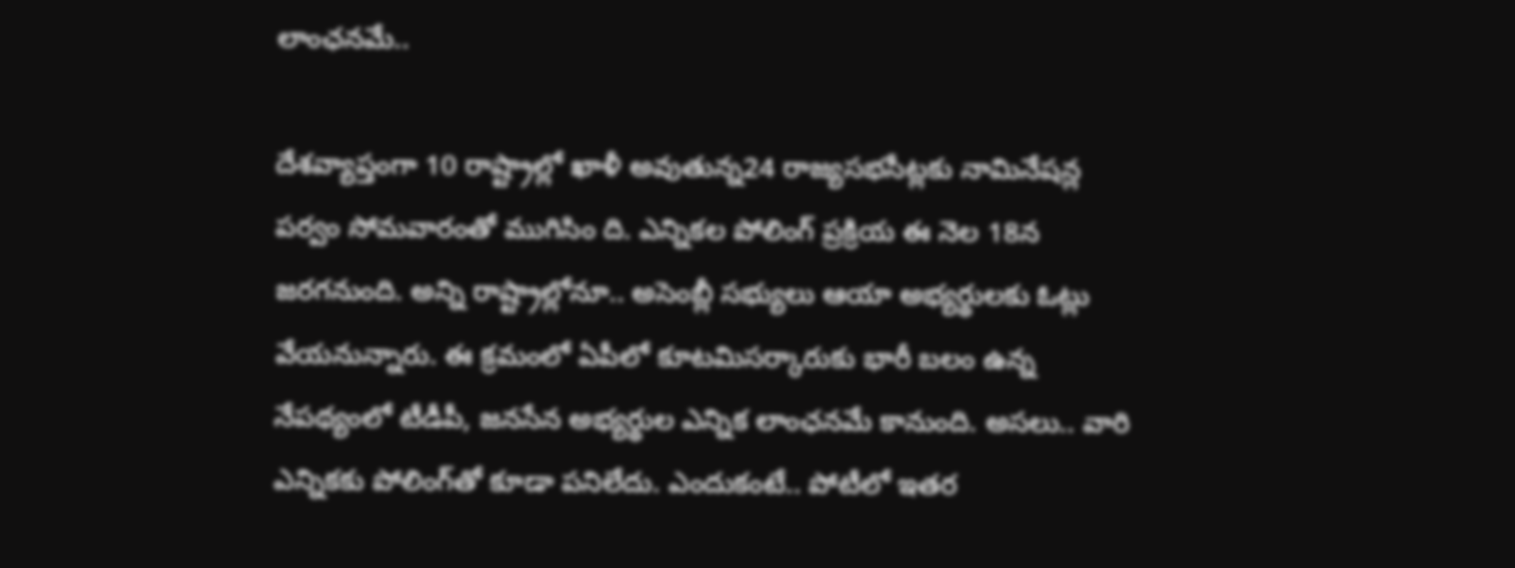లాంఛ‌న‌మే..

దేశ‌వ్యాప్తంగా 10 రాష్ట్రాల్లో ఖాళీ అవుతున్న‌24 రాజ్య‌స‌భ‌సీట్ల‌కు నామినేష‌న్ల ప‌ర్వం సోమ‌వారంతో ముగిసిం ది. ఎన్నిక‌ల పోలింగ్ ప్ర‌క్రియ ఈ నెల 18న జ‌ర‌గ‌నుంది. అన్ని రాష్ట్రాల్లోనూ.. అసెంబ్లీ స‌భ్యులు ఆయా అభ్య‌ర్థుల‌కు ఓట్లు వేయ‌నున్నారు. ఈ క్ర‌మంలో ఏపీలో కూట‌మిస‌ర్కారుకు భారీ బ‌లం ఉన్న నేప‌థ్యంలో టీడీపీ, జ‌న‌సేన అభ్య‌ర్థుల ఎన్నిక లాంఛ‌న‌మే కానుంది. అస‌లు.. వారి ఎన్నిక‌కు పోలింగ్‌తో కూడా ప‌నిలేదు. ఎందుకంటే.. పోటీలో ఇత‌ర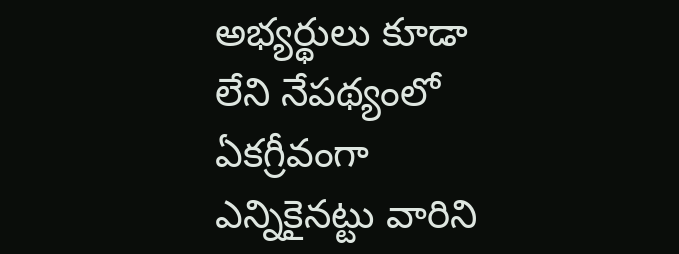అభ్య‌ర్థులు కూడా లేని నేప‌థ్యంలో ఏక‌గ్రీవంగా ఎన్నికైన‌ట్టు వారిని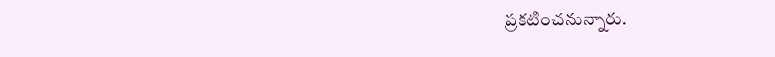ప్ర‌క‌టించ‌నున్నారు.